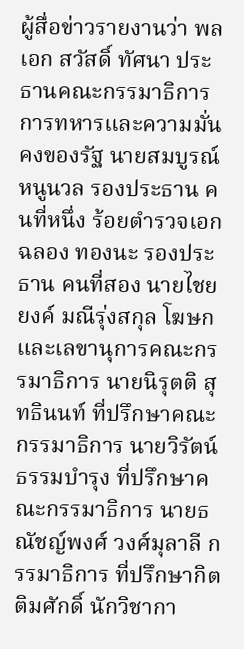ผู้สื่อข่าวรายงานว่า พลเอก สวัสดิ์ ทัศนา ประธานคณะกรรมาธิการการทหารและความมั่นคงของรัฐ นายสมบูรณ์ หนูนวล รองประธาน คนที่หนึ่ง ร้อยตำรวจเอก ฉลอง ทองนะ รองประธาน คนที่สอง นายไชยยงค์ มณีรุ่งสกุล โฆษกและเลขานุการคณะกรรมาธิการ นายนิรุตติ สุทธินนท์ ที่ปรึกษาคณะกรรมาธิการ นายวิรัตน์ ธรรมบำรุง ที่ปรึกษาคณะกรรมาธิการ นายธณัชญ์พงศ์ วงศ์มุลาลี กรรมาธิการ ที่ปรึกษากิตติมศักดิ์ นักวิชากา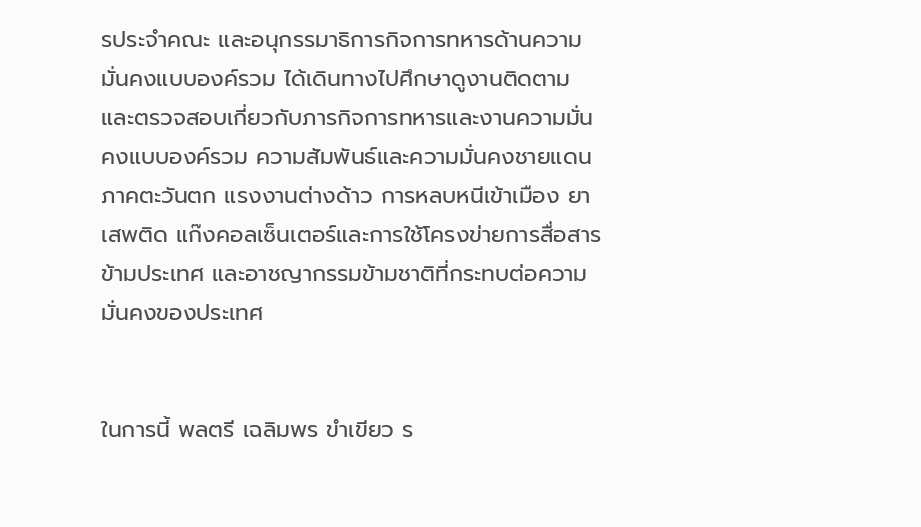รประจำคณะ และอนุกรรมาธิการกิจการทหารด้านความมั่นคงแบบองค์รวม ได้เดินทางไปศึกษาดูงานติดตามและตรวจสอบเกี่ยวกับภารกิจการทหารและงานความมั่นคงแบบองค์รวม ความสัมพันธ์และความมั่นคงชายแดนภาคตะวันตก แรงงานต่างด้าว การหลบหนีเข้าเมือง ยาเสพติด แก๊งคอลเซ็นเตอร์และการใช้โครงข่ายการสื่อสารข้ามประเทศ และอาชญากรรมข้ามชาติที่กระทบต่อความมั่นคงของประเทศ


ในการนี้ พลตรี เฉลิมพร ขำเขียว ร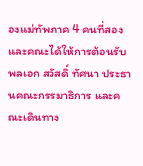องแม่ทัพภาค 4 คนที่สอง และคณะได้ให้การต้อนรับ พลเอก สวัสดิ์ ทัศนา ประธานคณะกรรมาธิการ และคณะเดินทาง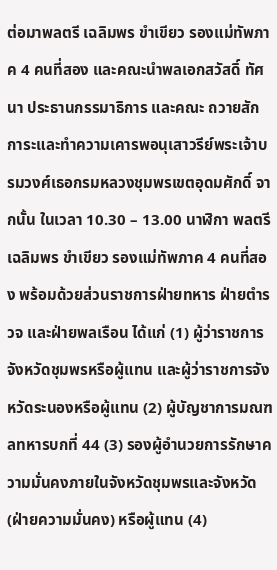ต่อมาพลตรี เฉลิมพร ขำเขียว รองแม่ทัพภาค 4 คนที่สอง และคณะนำพลเอกสวัสดิ์ ทัศนา ประธานกรรมาธิการ และคณะ ถวายสักการะและทำความเคารพอนุเสาวรีย์พระเจ้าบรมวงศ์เธอกรมหลวงชุมพรเขตอุดมศักดิ์ จากนั้น ในเวลา 10.30 – 13.00 นาฬิกา พลตรี เฉลิมพร ขำเขียว รองแม่ทัพภาค 4 คนที่สอง พร้อมด้วยส่วนราชการฝ่ายทหาร ฝ่ายตำรวจ และฝ่ายพลเรือน ได้แก่ (1) ผู้ว่าราชการจังหวัดชุมพรหรือผู้แทน และผู้ว่าราชการจังหวัดระนองหรือผู้แทน (2) ผู้บัญชาการมณฑลทหารบกที่ 44 (3) รองผู้อำนวยการรักษาความมั่นคงภายในจังหวัดชุมพรและจังหวัด (ฝ่ายความมั่นคง) หรือผู้แทน (4)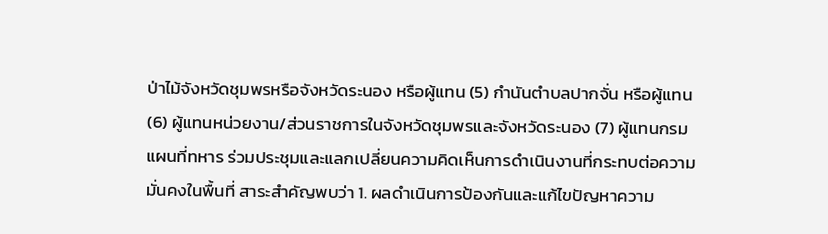ป่าไม้จังหวัดชุมพรหรือจังหวัดระนอง หรือผู้แทน (5) กำนันตำบลปากจั่น หรือผู้แทน (6) ผู้แทนหน่วยงาน/ส่วนราชการในจังหวัดชุมพรและจังหวัดระนอง (7) ผู้แทนกรมแผนที่ทหาร ร่วมประชุมและแลกเปลี่ยนความคิดเห็นการดำเนินงานที่กระทบต่อความมั่นคงในพื้นที่ สาระสำคัญพบว่า 1. ผลดำเนินการป้องกันและแก้ไขปัญหาความ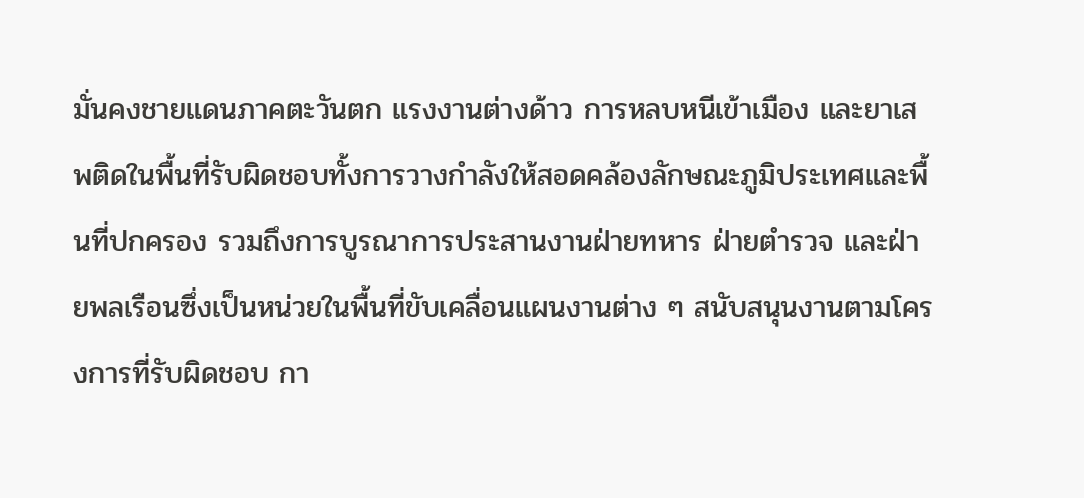มั่นคงชายแดนภาคตะวันตก แรงงานต่างด้าว การหลบหนีเข้าเมือง และยาเสพติดในพื้นที่รับผิดชอบทั้งการวางกำลังให้สอดคล้องลักษณะภูมิประเทศและพื้นที่ปกครอง รวมถึงการบูรณาการประสานงานฝ่ายทหาร ฝ่ายตำรวจ และฝ่ายพลเรือนซึ่งเป็นหน่วยในพื้นที่ขับเคลื่อนแผนงานต่าง ๆ สนับสนุนงานตามโครงการที่รับผิดชอบ กา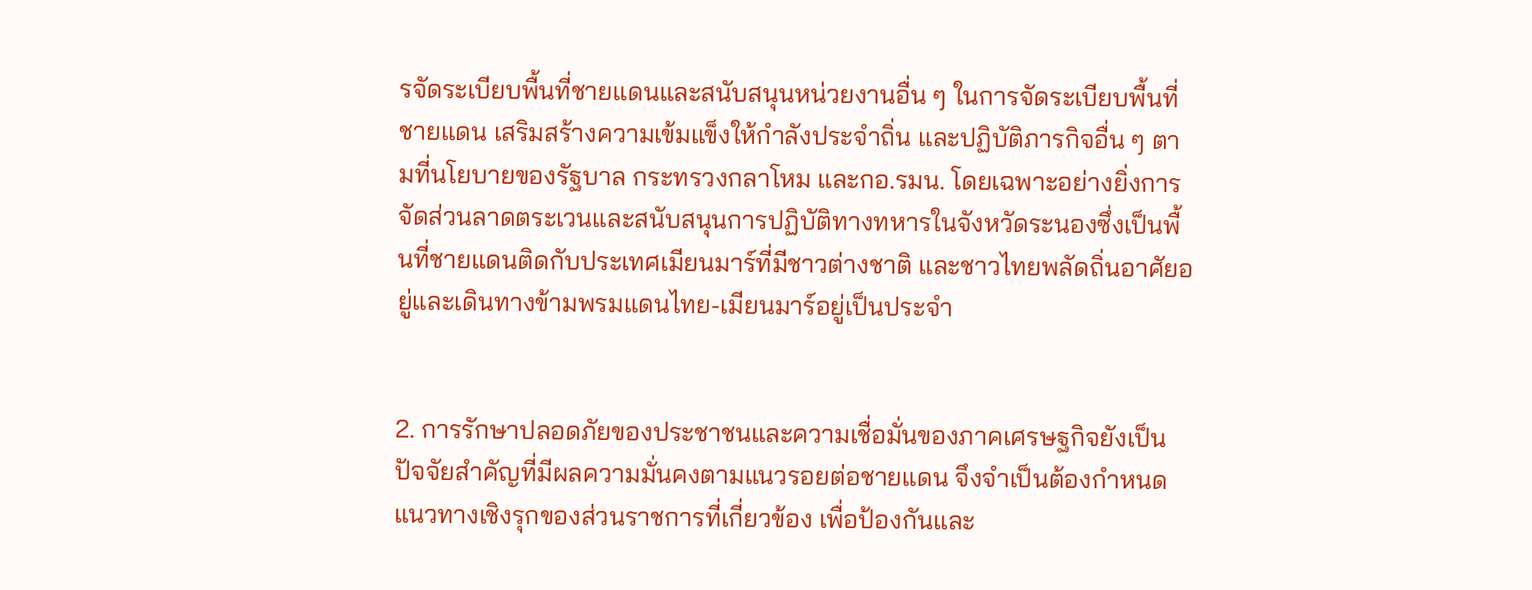รจัดระเบียบพื้นที่ชายแดนและสนับสนุนหน่วยงานอื่น ๆ ในการจัดระเบียบพื้นที่ชายแดน เสริมสร้างความเข้มแข็งให้กำลังประจำถิ่น และปฏิบัติภารกิจอื่น ๆ ตามที่นโยบายของรัฐบาล กระทรวงกลาโหม และกอ.รมน. โดยเฉพาะอย่างยิ่งการจัดส่วนลาดตระเวนและสนับสนุนการปฏิบัติทางทหารในจังหวัดระนองซึ่งเป็นพื้นที่ชายแดนติดกับประเทศเมียนมาร์ที่มีชาวต่างชาติ และชาวไทยพลัดถิ่นอาศัยอยู่และเดินทางข้ามพรมแดนไทย-เมียนมาร์อยู่เป็นประจำ


2. การรักษาปลอดภัยของประชาชนและความเชื่อมั่นของภาคเศรษฐกิจยังเป็นปัจจัยสำคัญที่มีผลความมั่นคงตามแนวรอยต่อชายแดน จึงจำเป็นต้องกำหนดแนวทางเชิงรุกของส่วนราชการที่เกี่ยวข้อง เพื่อป้องกันและ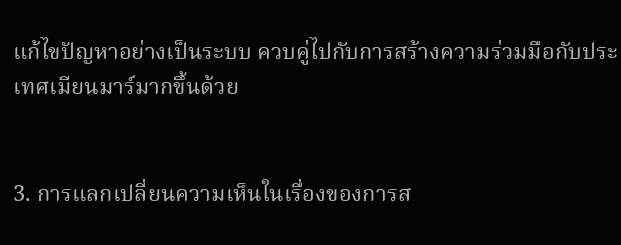แก้ไขปัญหาอย่างเป็นระบบ ควบคู่ไปกับการสร้างความร่วมมือกับประเทศเมียนมาร์มากขึ้นด้วย


3. การแลกเปลี่ยนความเห็นในเรื่องของการส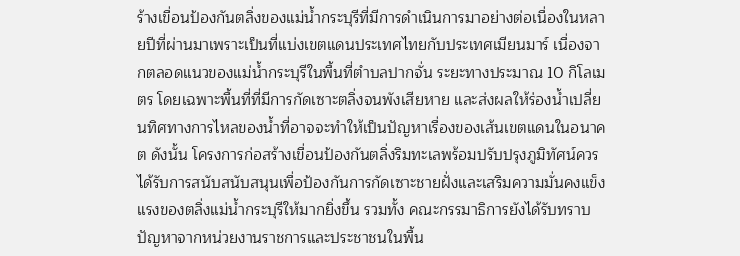ร้างเขื่อนป้องกันตลิ่งของแม่น้ำกระบุรีที่มีการดำเนินการมาอย่างต่อเนื่องในหลายปีที่ผ่านมาเพราะเป็นที่แบ่งเขตแดนประเทศไทยกับประเทศเมียนมาร์ เนื่องจากตลอดแนวของแม่น้ำกระบุรีในพื้นที่ตำบลปากจั่น ระยะทางประมาณ 10 กิโลเมตร โดยเฉพาะพื้นที่ที่มีการกัดเซาะตลิ่งจนพังเสียหาย และส่งผลให้ร่องน้ำเปลี่ยนทิศทางการไหลของน้ำที่อาจจะทำให้เป็นปัญหาเรื่องของเส้นเขตแดนในอนาคต ดังนั้น โครงการก่อสร้างเขื่อนป้องกันตลิ่งริมทะเลพร้อมปรับปรุงภูมิทัศน์ควรได้รับการสนับสนับสนุนเพื่อป้องกันการกัดเซาะชายฝั่งและเสริมความมั่นคงแข็งแรงของตลิ่งแม่น้ำกระบุรีให้มากยิ่งขึ้น รวมทั้ง คณะกรรมาธิการยังได้รับทราบปัญหาจากหน่วยงานราชการและประชาชนในพื้น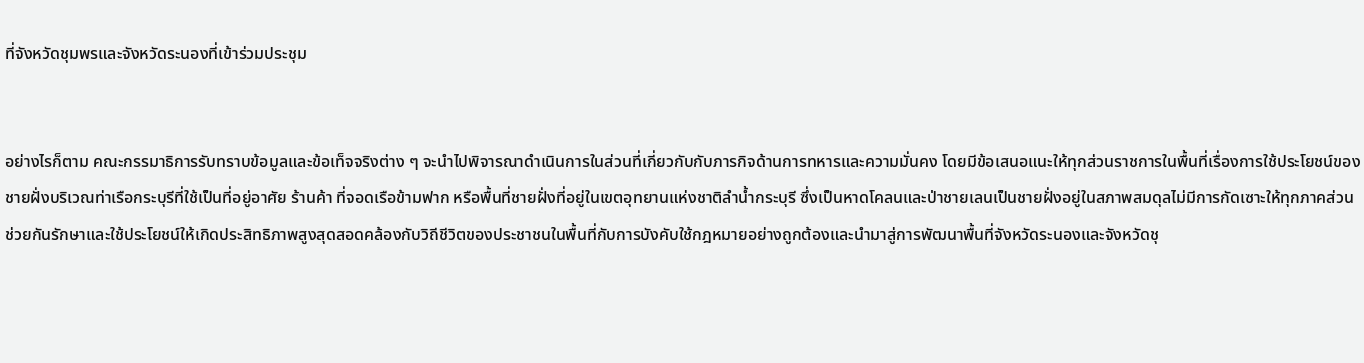ที่จังหวัดชุมพรและจังหวัดระนองที่เข้าร่วมประชุม


อย่างไรก็ตาม คณะกรรมาธิการรับทราบข้อมูลและข้อเท็จจริงต่าง ๆ จะนำไปพิจารณาดำเนินการในส่วนที่เกี่ยวกับกับภารกิจด้านการทหารและความมั่นคง โดยมีข้อเสนอแนะให้ทุกส่วนราชการในพื้นที่เรื่องการใช้ประโยชน์ของชายฝั่งบริเวณท่าเรือกระบุรีที่ใช้เป็นที่อยู่อาศัย ร้านค้า ที่จอดเรือข้ามฟาก หรือพื้นที่ชายฝั่งที่อยู่ในเขตอุทยานแห่งชาติลำน้ำกระบุรี ซึ่งเป็นหาดโคลนและป่าชายเลนเป็นชายฝั่งอยู่ในสภาพสมดุลไม่มีการกัดเซาะให้ทุกภาคส่วนช่วยกันรักษาและใช้ประโยชน์ให้เกิดประสิทธิภาพสูงสุดสอดคล้องกับวิถีชีวิตของประชาชนในพื้นที่กับการบังคับใช้กฎหมายอย่างถูกต้องและนำมาสู่การพัฒนาพื้นที่จังหวัดระนองและจังหวัดชุ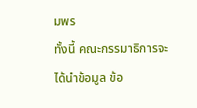มพร
ทั้งนี้ คณะกรรมาธิการจะได้นำข้อมูล ข้อ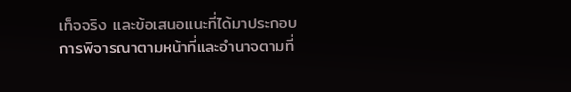เท็จจริง และข้อเสนอแนะที่ได้มาประกอบการพิจารณาตามหน้าที่และอำนาจตามที่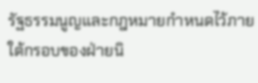รัฐธรรมนูญและกฎหมายกำหนดไว้ภายใต้กรอบของฝ่ายนิ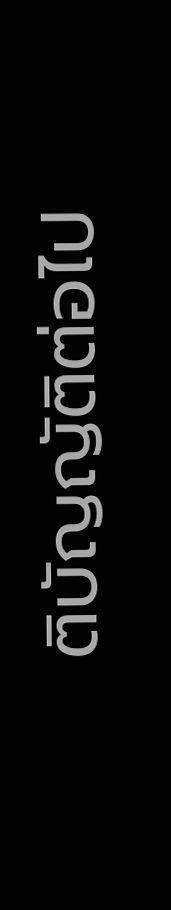ติบัญญัติต่อไป